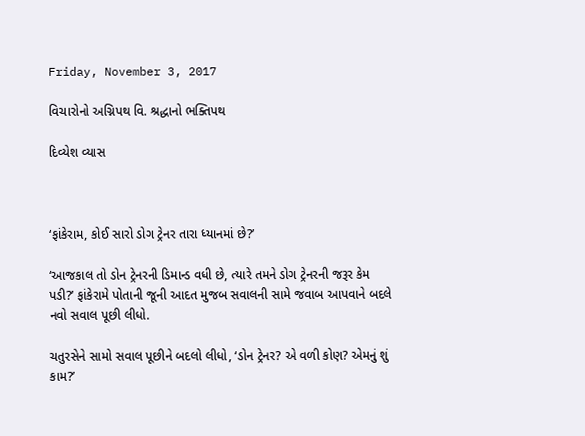Friday, November 3, 2017

વિચારોનો અગ્નિપથ વિ. શ્રદ્ધાનો ભક્તિપથ

દિવ્યેશ વ્યાસ



‘ફાંકેરામ, કોઈ સારો ડોગ ટ્રેનર તારા ધ્યાનમાં છે?’

‘આજકાલ તો ડોન ટ્રેનરની ડિમાન્ડ વધી છે, ત્યારે તમને ડોગ ટ્રેનરની જરૂર કેમ પડી?’ ફાંકેરામે પોતાની જૂની આદત મુજબ સવાલની સામે જવાબ આપવાને બદલે નવો સવાલ પૂછી લીધો.

ચતુરસેને સામો સવાલ પૂછીને બદલો લીધો, ‘ડોન ટ્રેનર? એ વળી કોણ? એમનું શું કામ?’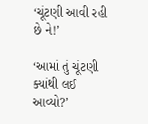‘ચૂંટણી આવી રહી છે ને!’

‘આમાં તું ચૂંટણી ક્યાંથી લઈ આવ્યો?’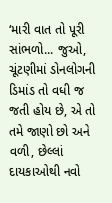‘મારી વાત તો પૂરી સાંભળો... જુઓ, ચૂંટણીમાં ડોનલોગની ડિમાંડ તો વધી જ જતી હોય છે, એ તો તમે જાણો છો અને વળી, છેલ્લાં દાયકાઓથી નવો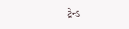ટ્રેન્ડ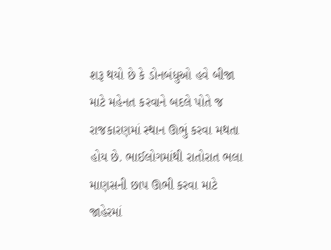શરૂ થયો છે કે ડોનબંધુઓ હવે બીજા માટે મહેનત કરવાને બદલે પોતે જ રાજકારણમાં સ્થાન ઊભું કરવા મથતા હોય છે. ભાઈલોગમાંથી રાતોરાત ભલા  માણસની છાપ ઊભી કરવા માટે જાહેરમાં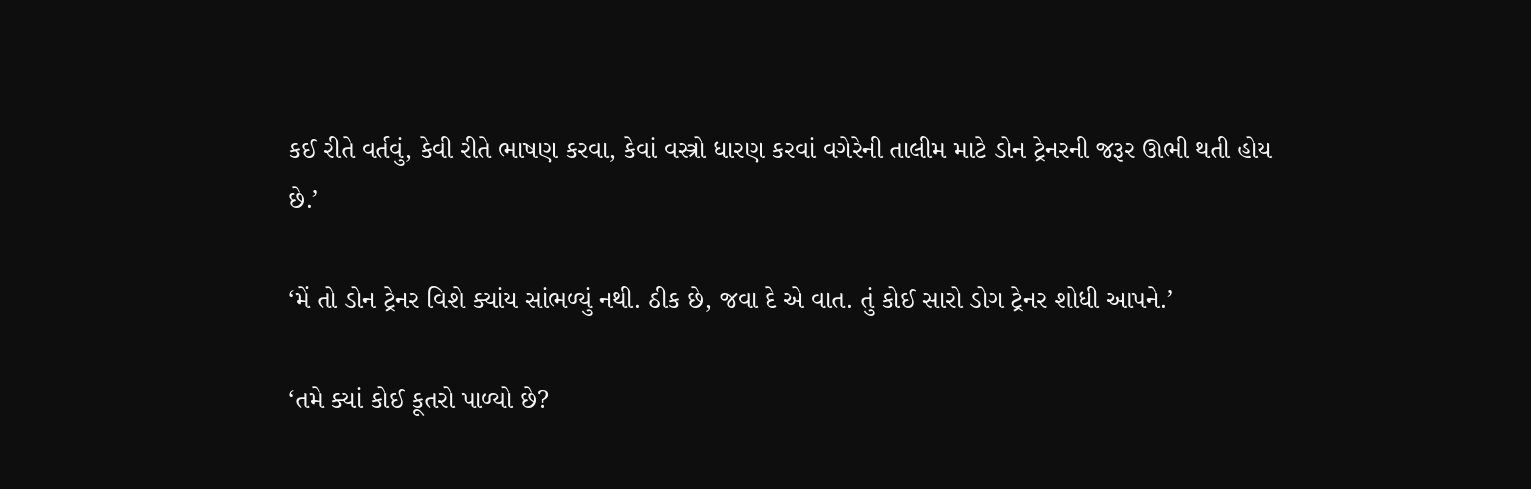કઈ રીતે વર્તવું, કેવી રીતે ભાષણ કરવા, કેવાં વસ્ત્રો ધારણ કરવાં વગેરેની તાલીમ માટે ડોન ટ્રેનરની જરૂર ઊભી થતી હોય છે.’

‘મેં તો ડોન ટ્રેનર વિશે ક્યાંય સાંભળ્યું નથી. ઠીક છે, જવા દે એ વાત. તું કોઈ સારો ડોગ ટ્રેનર શોધી આપને.’

‘તમે ક્યાં કોઈ કૂતરો પાળ્યો છે?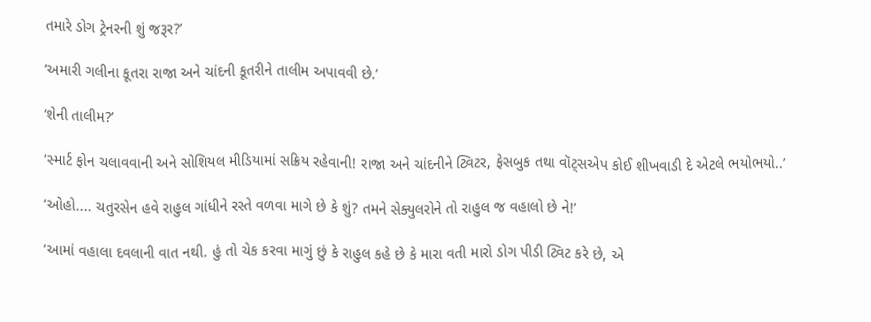તમારે ડોગ ટ્રેનરની શું જરૂર?’

‘અમારી ગલીના કૂતરા રાજા અને ચાંદની કૂતરીને તાલીમ અપાવવી છે.’

‘શેની તાલીમ?’

‘સ્માર્ટ ફોન ચલાવવાની અને સોશિયલ મીડિયામાં સક્રિય રહેવાની! રાજા અને ચાંદનીને ટ્વિટર, ફેસબુક તથા વૉટ્સએપ કોઈ શીખવાડી દે એટલે ભયોભયો..’

‘ઓહો.... ચતુરસેન હવે રાહુલ ગાંધીને રસ્તે વળવા માગે છે કે શું? તમને સેક્યુલરોને તો રાહુલ જ વહાલો છે ને!’

‘આમાં વહાલા દવલાની વાત નથી. હું તો ચેક કરવા માગું છું કે રાહુલ કહે છે કે મારા વતી મારો ડોગ પીડી ટ્વિટ કરે છે, એ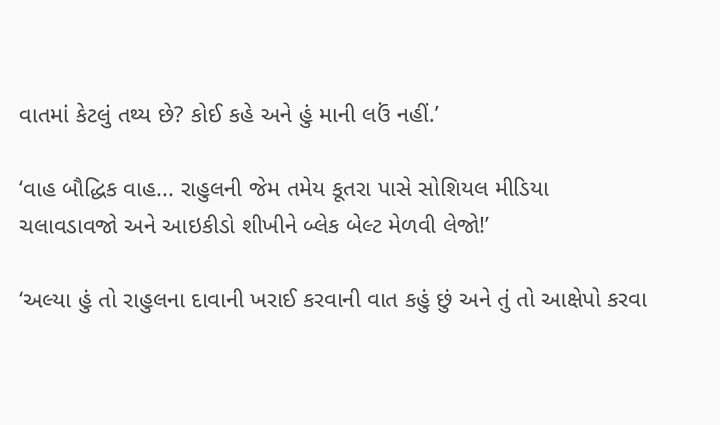વાતમાં કેટલું તથ્ય છે? કોઈ કહે અને હું માની લઉં નહીં.’

‘વાહ બૌદ્ધિક વાહ... રાહુલની જેમ તમેય કૂતરા પાસે સોશિયલ મીડિયા ચલાવડાવજો અને આઇકીડો શીખીને બ્લેક બેલ્ટ મેળવી લેજો!’

‘અલ્યા હું તો રાહુલના દાવાની ખરાઈ કરવાની વાત કહું છું અને તું તો આક્ષેપો કરવા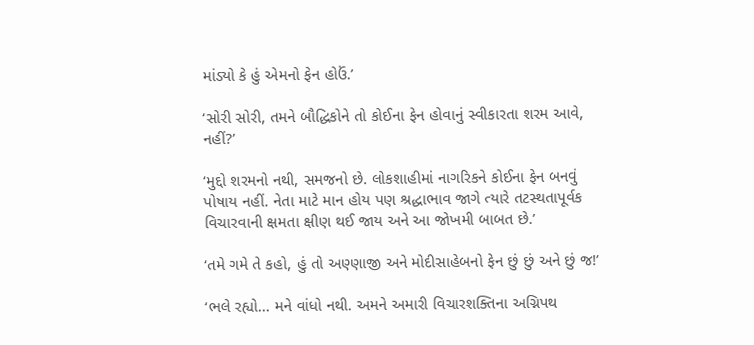માંડ્યો કે હું એમનો ફેન હોઉં.’

‘સોરી સોરી, તમને બૌદ્ધિકોને તો કોઈના ફેન હોવાનું સ્વીકારતા શરમ આવે, નહીં?’

‘મુદ્દો શરમનો નથી, સમજનો છે. લોકશાહીમાં નાગરિકને કોઈના ફેન બનવું પોષાય નહીં. નેતા માટે માન હોય પણ શ્રદ્ધાભાવ જાગે ત્યારે તટસ્થતાપૂર્વક વિચારવાની ક્ષમતા ક્ષીણ થઈ જાય અને આ જોખમી બાબત છે.’

‘તમે ગમે તે કહો, હું તો અણ્ણાજી અને મોદીસાહેબનો ફેન છું છું અને છું જ!’

‘ભલે રહ્યો... મને વાંધો નથી. અમને અમારી વિચારશક્તિના અગ્નિપથ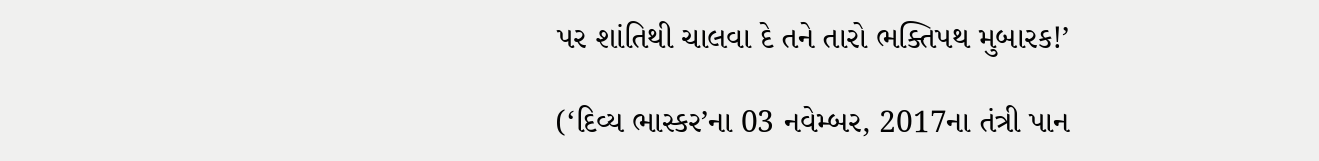પર શાંતિથી ચાલવા દે તને તારો ભક્તિપથ મુબારક!’

(‘દિવ્ય ભાસ્કર’ના 03 નવેમ્બર, 2017ના તંત્રી પાન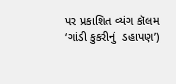પર પ્રકાશિત વ્યંગ કૉલમ ‘ગાંડી કુકરીનું  ડહાપણ’)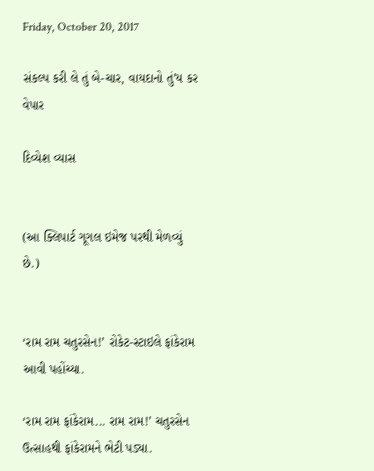Friday, October 20, 2017

સંકલ્પ કરી લે તું બે-ચાર, વાયદાનો તું’ય કર વેપાર

દિવ્યેશ વ્યાસ


(આ ક્લિપાર્ટ ગૂગલ ઇમેજ પરથી મેળવ્યું છે.)


‘રામ રામ ચતુરસેન!’ રોકેટ-સ્ટાઇલે ફાંકેરામ આવી પહોંચ્યા.

‘રામ રામ ફાંકેરામ... રામ રામ!’ ચતુરસેન ઉત્સાહથી ફાંકેરામને ભેટી પડ્યા.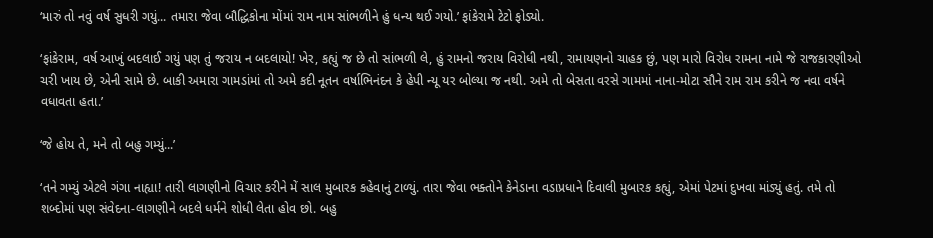‘મારું તો નવું વર્ષ સુધરી ગયું... તમારા જેવા બૌદ્ધિકોના મોંમાં રામ નામ સાંભળીને હું ધન્ય થઈ ગયો.’ ફાંકેરામે ટેટો ફોડ્યો.

‘ફાંકેરામ, વર્ષ આખું બદલાઈ ગયું પણ તું જરાય ન બદલાયો! ખેર, કહ્યું જ છે તો સાંભળી લે, હું રામનો જરાય વિરોધી નથી, રામાયણનો ચાહક છું, પણ મારો વિરોધ રામના નામે જે રાજકારણીઓ ચરી ખાય છે, એની સામે છે. બાકી અમારા ગામડાંમાં તો અમે કદી નૂતન વર્ષાભિનંદન કે હેપી ન્યૂ યર બોલ્યા જ નથી. અમે તો બેસતા વરસે ગામમાં નાના-મોટા સૌને રામ રામ કરીને જ નવા વર્ષને વધાવતા હતા.’

‘જે હોય તે, મને તો બહુ ગમ્યું...’

‘તને ગમ્યું એટલે ગંગા નાહ્યા! તારી લાગણીનો વિચાર કરીને મેં સાલ મુબારક કહેવાનું ટાળ્યું. તારા જેવા ભક્તોને કેનેડાના વડાપ્રધાને દિવાલી મુબારક કહ્યું, એમાં પેટમાં દુખવા માંડ્યું હતું. તમે તો શબ્દોમાં પણ સંવેદના-લાગણીને બદલે ધર્મને શોધી લેતા હોવ છો. બહુ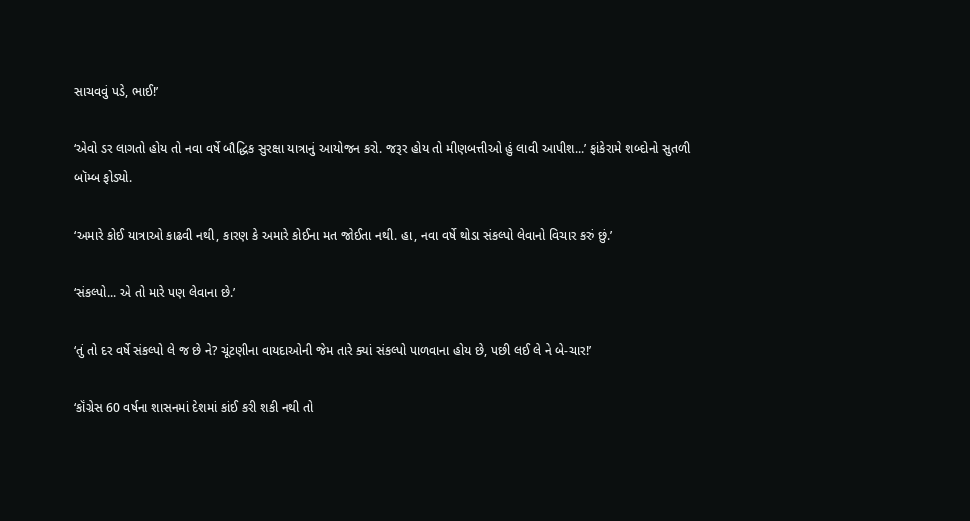સાચવવું પડે, ભાઈ!’

‘એવો ડર લાગતો હોય તો નવા વર્ષે બૌદ્ધિક સુરક્ષા યાત્રાનું આયોજન કરો. જરૂર હોય તો મીણબત્તીઓ હું લાવી આપીશ...’ ફાંકેરામે શબ્દોનો સુતળી બૉમ્બ ફોડ્યો.

‘અમારે કોઈ યાત્રાઓ કાઢવી નથી, કારણ કે અમારે કોઈના મત જોઈતા નથી. હા, નવા વર્ષે થોડા સંકલ્પો લેવાનો વિચાર કરું છું.’

‘સંકલ્પો... એ તો મારે પણ લેવાના છે.’

‘તું તો દર વર્ષે સંકલ્પો લે જ છે ને? ચૂંટણીના વાયદાઓની જેમ તારે ક્યાં સંકલ્પો પાળવાના હોય છે, પછી લઈ લે ને બે-ચાર!’

‘કૉંગ્રેસ 60 વર્ષના શાસનમાં દેશમાં કાંઈ કરી શકી નથી તો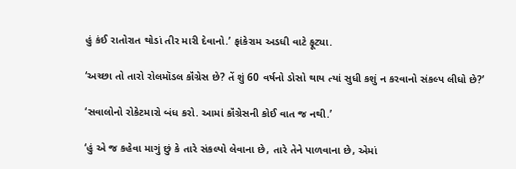હું કંઈ રાતોરાત થોડાં તીર મારી દેવાનો.’ ફાંકેરામ અડધી વાટે ફૂટ્યા.

‘અચ્છા તો તારો રોલમૉડલ કૉંગ્રેસ છે? તેં શું 60 વર્ષનો ડોસો થાય ત્યાં સુધી કશું ન કરવાનો સંકલ્પ લીધો છે?’

‘સવાલોનો રોકેટમારો બંધ કરો. આમાં કૉંગ્રેસની કોઈ વાત જ નથી.’

‘હું એ જ કહેવા માગું છું કે તારે સંકલ્પો લેવાના છે, તારે તેને પાળવાના છે, એમાં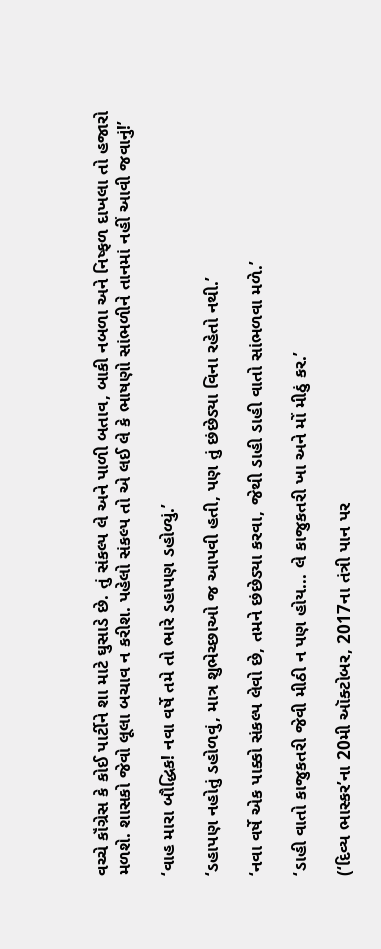વચ્ચે કૉંગ્રેસ કે કોઈ પાર્ટીને શા માટે ઘુસાડે છે. તું સંકલ્પ લે અને પાળી બતાવ, બાકી નબળા અને નિષ્ફળ દાખલા તો હજારો મળશે. શાસકો જેવો લૂલા બચાવ ન કરીશ. પહેલો સંકલ્પ તો એ લઈ લે કે ભાષણો સાંભળીને તાનમાં નહીં આવી જવાનું!’

‘વાહ મારા બૌદ્ધિક! નવા વર્ષે તમે તો ભારે ડહાપણ ડહોળ્યું.’

‘ડહાપણ નહોતું ડહોળવું, માત્ર શુભેચ્છાઓ જ આપવી હતી, પણ તું છંછેડ્યા વિના રહેતો નથી.’

‘નવા વર્ષે એક પાક્કો સંકલ્પ લેવો છે, તમને છંછેડ્યા કરવા, જેથી ડાહી ડાહી વાતો સાંભળવા મળે.’

‘ડાહી વાતો કાજુકતરી જેવી મીઠી ન પણ હોય... લે કાજુકતરી ખા અને મોં મીઠું કર.’

(‘દિવ્ય ભાસ્કર’ના 20મી ઑક્ટોબર, 2017ના તંત્રી પાન પર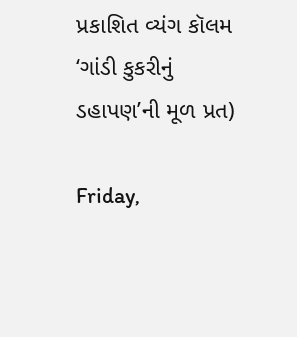પ્રકાશિત વ્યંગ કૉલમ ‘ગાંડી કુકરીનું ડહાપણ’ની મૂળ પ્રત)

Friday,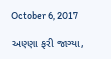October 6, 2017

અણ્ણા ફરી જાગ્યા,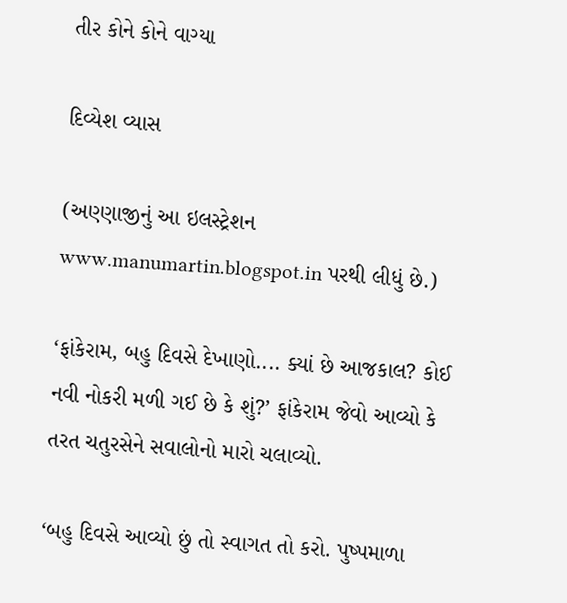તીર કોને કોને વાગ્યા

દિવ્યેશ વ્યાસ

(અણ્ણાજીનું આ ઇલસ્ટ્રેશન www.manumartin.blogspot.in પરથી લીધું છે.)

‘ફાંકેરામ, બહુ દિવસે દેખાણો.... ક્યાં છે આજકાલ? કોઈ નવી નોકરી મળી ગઈ છે કે શું?’ ફાંકેરામ જેવો આવ્યો કે તરત ચતુરસેને સવાલોનો મારો ચલાવ્યો.

‘બહુ દિવસે આવ્યો છું તો સ્વાગત તો કરો. પુષ્પમાળા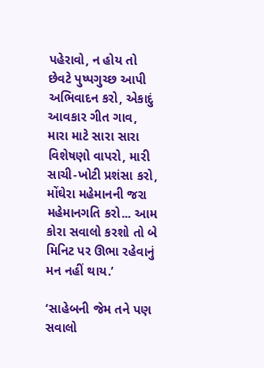પહેરાવો, ન હોય તો છેવટે પુષ્પગુચ્છ આપી અભિવાદન કરો, એકાદું આવકાર ગીત ગાવ, મારા માટે સારા સારા વિશેષણો વાપરો, મારી સાચી-ખોટી પ્રશંસા કરો, મોંઘેરા મહેમાનની જરા મહેમાનગતિ કરો... આમ કોરા સવાલો કરશો તો બે મિનિટ પર ઊભા રહેવાનું મન નહીં થાય.’

‘સાહેબની જેમ તને પણ સવાલો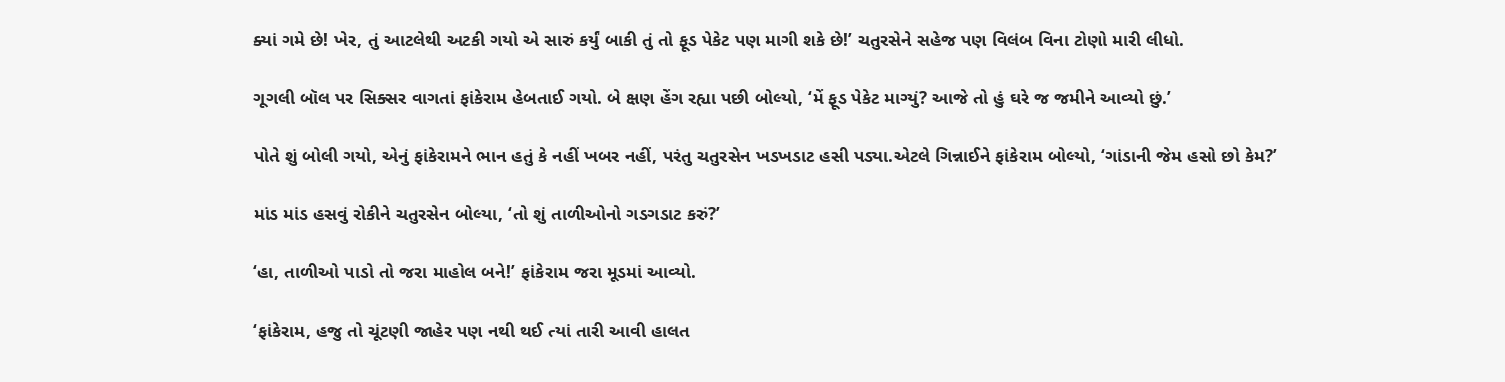ક્યાં ગમે છે! ખેર, તું આટલેથી અટકી ગયો એ સારું કર્યું બાકી તું તો ફૂડ પેકેટ પણ માગી શકે છે!’ ચતુરસેને સહેજ પણ વિલંબ વિના ટોણો મારી લીધો.

ગૂગલી બૉલ પર સિક્સર વાગતાં ફાંકેરામ હેબતાઈ ગયો. બે ક્ષણ હેંગ રહ્યા પછી બોલ્યો, ‘મેં ફૂડ પેકેટ માગ્યું? આજે તો હું ઘરે જ જમીને આવ્યો છું.’

પોતે શું બોલી ગયો, એનું ફાંકેરામને ભાન હતું કે નહીં ખબર નહીં, પરંતુ ચતુરસેન ખડખડાટ હસી પડ્યા.એટલે ગિન્નાઈને ફાંકેરામ બોલ્યો, ‘ગાંડાની જેમ હસો છો કેમ?’

માંડ માંડ હસવું રોકીને ચતુરસેન બોલ્યા, ‘તો શું તાળીઓનો ગડગડાટ કરું?’

‘હા, તાળીઓ પાડો તો જરા માહોલ બને!’ ફાંકેરામ જરા મૂડમાં આવ્યો.

‘ફાંકેરામ, હજુ તો ચૂંટણી જાહેર પણ નથી થઈ ત્યાં તારી આવી હાલત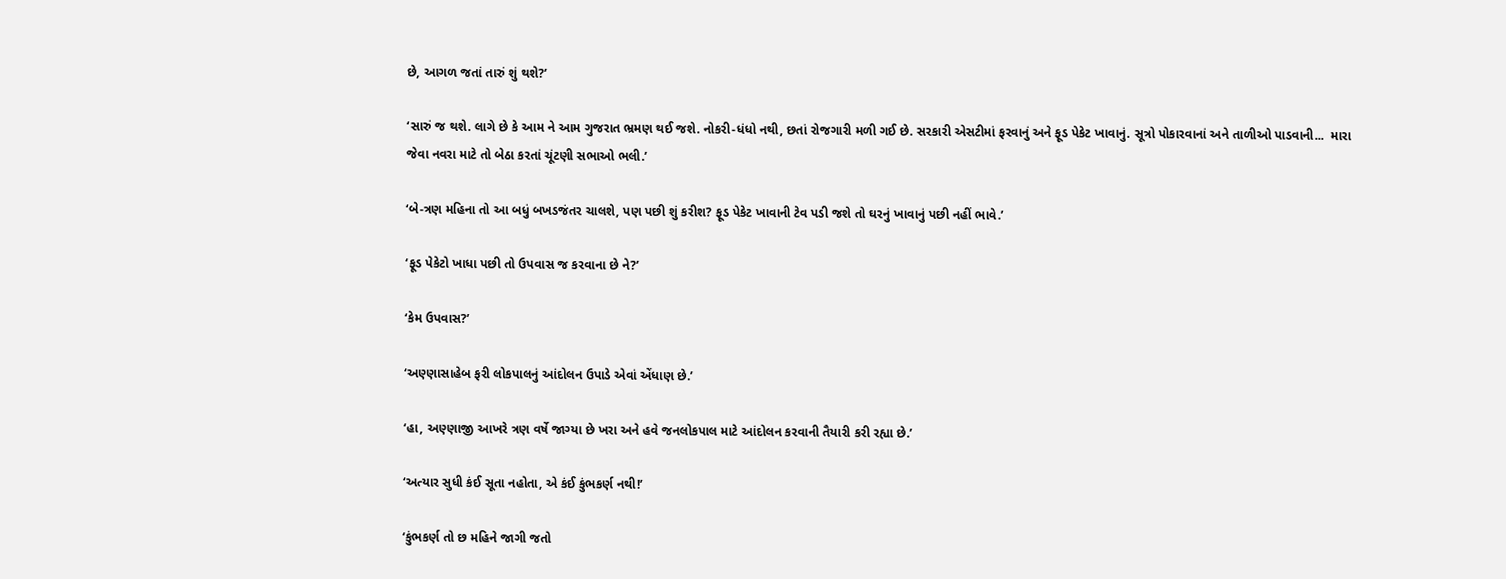છે, આગળ જતાં તારું શું થશે?’

‘સારું જ થશે. લાગે છે કે આમ ને આમ ગુજરાત ભ્રમણ થઈ જશે. નોકરી-ધંધો નથી, છતાં રોજગારી મળી ગઈ છે. સરકારી એસટીમાં ફરવાનું અને ફૂડ પેકેટ ખાવાનું. સૂત્રો પોકારવાનાં અને તાળીઓ પાડવાની...  મારા
જેવા નવરા માટે તો બેઠા કરતાં ચૂંટણી સભાઓ ભલી.’

‘બે-ત્રણ મહિના તો આ બધું બખડજંતર ચાલશે, પણ પછી શું કરીશ? ફૂડ પેકેટ ખાવાની ટેવ પડી જશે તો ઘરનું ખાવાનું પછી નહીં ભાવે.’

‘ફૂડ પેકેટો ખાધા પછી તો ઉપવાસ જ કરવાના છે ને?’

‘કેમ ઉપવાસ?’

‘અણ્ણાસાહેબ ફરી લોકપાલનું આંદોલન ઉપાડે એવાં એંધાણ છે.’

‘હા, અણ્ણાજી આખરે ત્રણ વર્ષે જાગ્યા છે ખરા અને હવે જનલોકપાલ માટે આંદોલન કરવાની તૈયારી કરી રહ્યા છે.’

‘અત્યાર સુધી કંઈ સૂતા નહોતા, એ કંઈ કુંભકર્ણ નથી!’

‘કુંભકર્ણ તો છ મહિને જાગી જતો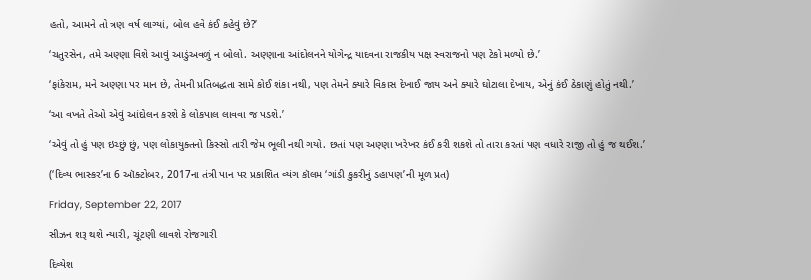હતો, આમને તો ત્રણ વર્ષ લાગ્યાં, બોલ હવે કંઈ કહેવું છે?’

‘ચતુરસેન, તમે અણ્ણા વિશે આવું આડુંઅવળું ન બોલો. અણ્ણાના આંદોલનને યોગેન્દ્ર યાદવના રાજકીય પક્ષ સ્વરાજનો પણ ટેકો મળ્યો છે.’

‘ફાંકેરામ, મને અણ્ણા પર માન છે, તેમની પ્રતિબદ્ધતા સામે કોઈ શંકા નથી, પણ તેમને ક્યારે વિકાસ દેખાઈ જાય અને ક્યારે ઘોટાલા દેખાય, એનું કંઈ ઠેકાણું હોતું નથી.’

‘આ વખતે તેઓ એવું આંદોલન કરશે કે લોકપાલ લાવવા જ પડશે.’

‘એવું તો હું પણ ઇચ્છું છું, પણ લોકાયુક્તનો કિસ્સો તારી જેમ ભૂલી નથી ગયો. છતાં પણ અણ્ણા ખરેખર કંઈ કરી શકશે તો તારા કરતાં પણ વધારે રાજી તો હું જ થઈશ.’

(‘દિવ્ય ભાસ્કર’ના 6 ઑક્ટોબર, 2017ના તંત્રી પાન પર પ્રકાશિત વ્યંગ કૉલમ ‘ગાંડી કુકરીનું ડહાપણ’ની મૂળ પ્રત)

Friday, September 22, 2017

સીઝન શરૂ થશે ન્યારી, ચૂંટણી લાવશે રોજગારી

દિવ્યેશ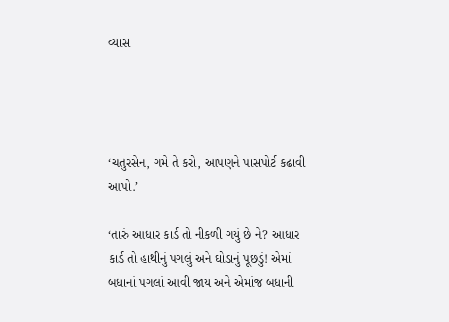વ્યાસ




‘ચતુરસેન, ગમે તે કરો, આપણને પાસપોર્ટ કઢાવી આપો.’

‘તારું આધાર કાર્ડ તો નીકળી ગયું છે ને? આધાર કાર્ડ તો હાથીનું પગલું અને ઘોડાનું પૂછડું! એમાં બધાનાં પગલાં આવી જાય અને એમાંજ બધાની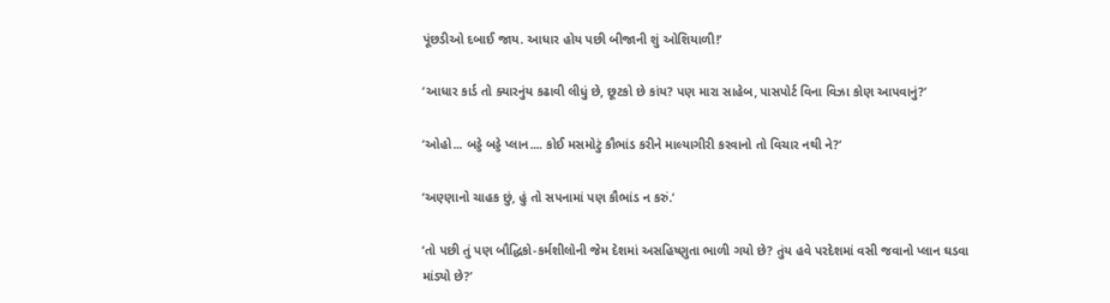પૂંછડીઓ દબાઈ જાય. આધાર હોય પછી બીજાની શું ઓશિયાળી!’

‘આધાર કાર્ડ તો ક્યારનુંય કઢાવી લીધું છે, છૂટકો છે કાંય? પણ મારા સાહેબ, પાસપોર્ટ વિના વિઝા કોણ આપવાનું?’

‘ઓહો... બડ્ડે બડ્ડે પ્લાન.... કોઈ મસમોટું કૌભાંડ કરીને માલ્યાગીરી કરવાનો તો વિચાર નથી ને?’

‘અણ્ણાનો ચાહક છું, હું તો સપનામાં પણ કૌભાંડ ન કરું.’

‘તો પછી તું પણ બૌદ્ધિકો-કર્મશીલોની જેમ દેશમાં અસહિષ્ણુતા ભાળી ગયો છે? તુંય હવે પરદેશમાં વસી જવાનો પ્લાન ઘડવા માંડ્યો છે?’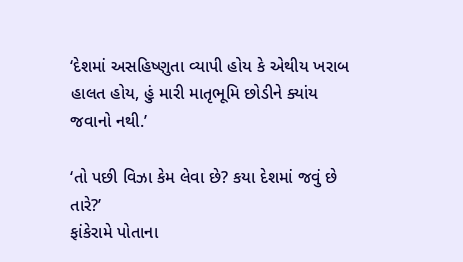‘દેશમાં અસહિષ્ણુતા વ્યાપી હોય કે એથીય ખરાબ હાલત હોય, હું મારી માતૃભૂમિ છોડીને ક્યાંય જવાનો નથી.’

‘તો પછી વિઝા કેમ લેવા છે? કયા દેશમાં જવું છે તારે?’
ફાંકેરામે પોતાના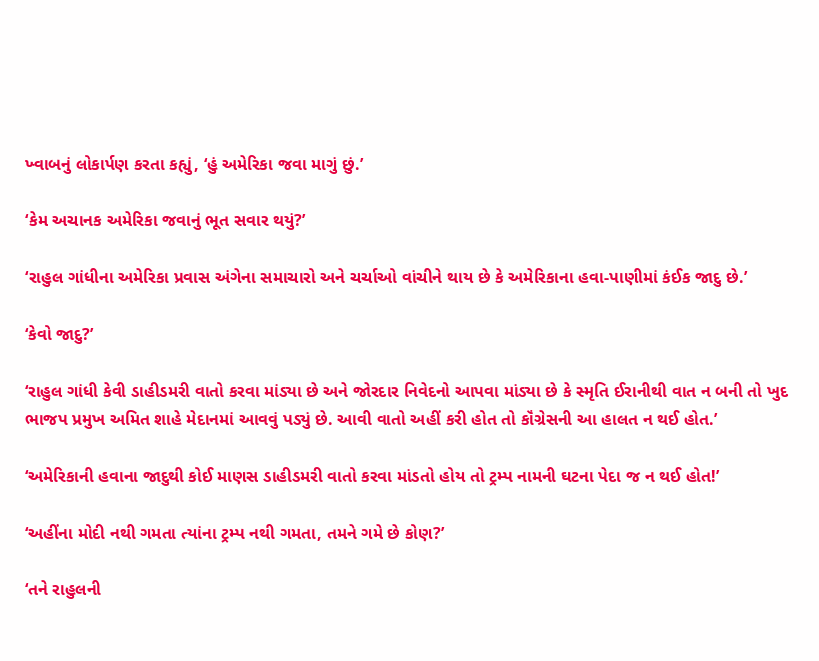ખ્વાબનું લોકાર્પણ કરતા કહ્યું, ‘હું અમેરિકા જવા માગું છું.’

‘કેમ અચાનક અમેરિકા જવાનું ભૂત સવાર થયું?’

‘રાહુલ ગાંધીના અમેરિકા પ્રવાસ અંગેના સમાચારો અને ચર્ચાઓ વાંચીને થાય છે કે અમેરિકાના હવા-પાણીમાં કંઈક જાદુ છે.’

‘કેવો જાદુ?’

‘રાહુલ ગાંધી કેવી ડાહીડમરી વાતો કરવા માંડ્યા છે અને જોરદાર નિવેદનો આપવા માંડ્યા છે કે સ્મૃતિ ઈરાનીથી વાત ન બની તો ખુદ ભાજપ પ્રમુખ અમિત શાહે મેદાનમાં આવવું પડ્યું છે. આવી વાતો અહીં કરી હોત તો કૉંગ્રેસની આ હાલત ન થઈ હોત.’

‘અમેરિકાની હવાના જાદુથી કોઈ માણસ ડાહીડમરી વાતો કરવા માંડતો હોય તો ટ્રમ્પ નામની ઘટના પેદા જ ન થઈ હોત!’

‘અહીંના મોદી નથી ગમતા ત્યાંના ટ્રમ્પ નથી ગમતા, તમને ગમે છે કોણ?’

‘તને રાહુલની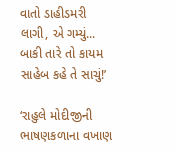વાતો ડાહીડમરી લાગી, એ ગમ્યું... બાકી તારે તો કાયમ સાહેબ કહે તે સાચું!’

‘રાહુલે મોદીજીની ભાષણકળાના વખાણ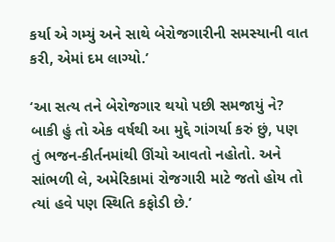કર્યા એ ગમ્યું અને સાથે બેરોજગારીની સમસ્યાની વાત કરી, એમાં દમ લાગ્યો.’

‘આ સત્ય તને બેરોજગાર થયો પછી સમજાયું ને? બાકી હું તો એક વર્ષથી આ મુદ્દે ગાંગર્યા કરું છું, પણ તું ભજન-કીર્તનમાંથી ઊંચો આવતો નહોતો. અને સાંભળી લે, અમેરિકામાં રોજગારી માટે જતો હોય તો ત્યાં હવે પણ સ્થિતિ કફોડી છે.’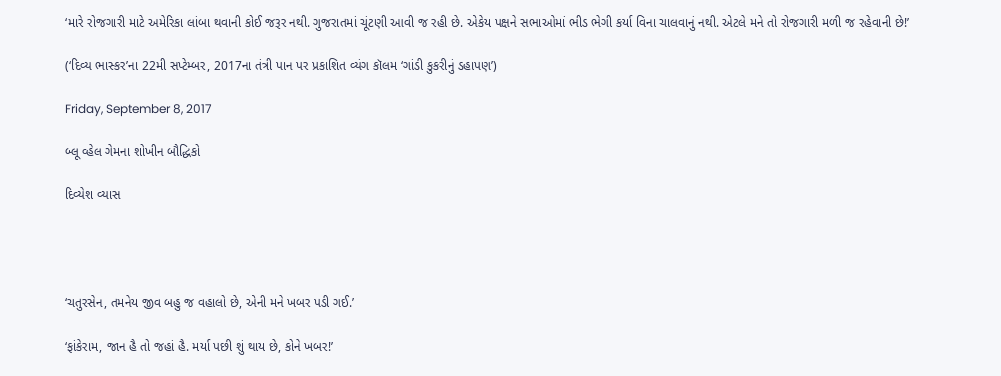‘મારે રોજગારી માટે અમેરિકા લાંબા થવાની કોઈ જરૂર નથી. ગુજરાતમાં ચૂંટણી આવી જ રહી છે. એકેય પક્ષને સભાઓમાં ભીડ ભેગી કર્યા વિના ચાલવાનું નથી. એટલે મને તો રોજગારી મળી જ રહેવાની છે!’

(‘દિવ્ય ભાસ્કર’ના 22મી સપ્ટેમ્બર, 2017ના તંત્રી પાન પર પ્રકાશિત વ્યંગ કૉલમ ‘ગાંડી કુકરીનું ડહાપણ’)

Friday, September 8, 2017

બ્લૂ વ્હેલ ગેમના શોખીન બૌદ્ધિકો

દિવ્યેશ વ્યાસ




‘ચતુરસેન, તમનેય જીવ બહુ જ વહાલો છે, એની મને ખબર પડી ગઈ.’

‘ફાંકેરામ, જાન હૈ તો જહાં હૈ. મર્યા પછી શું થાય છે, કોને ખબર!’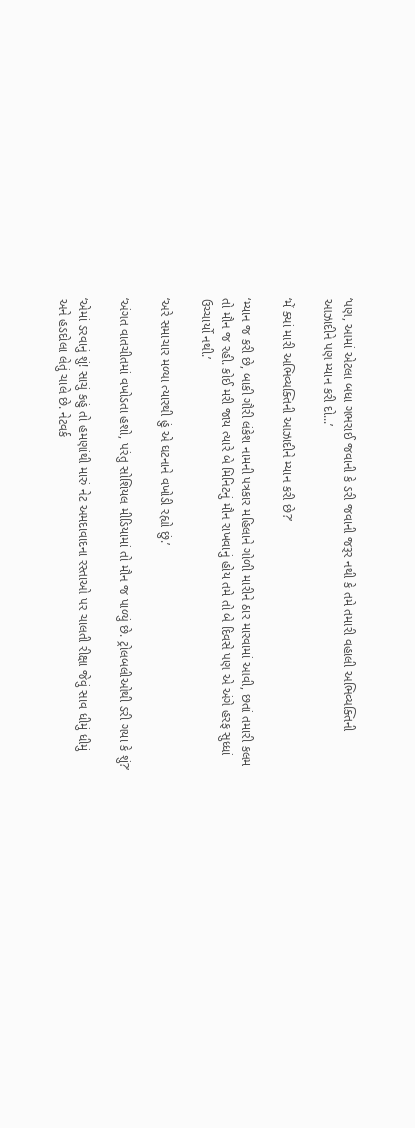‘પણ, આમાં એટલા બધા ગભરાઈ જવાની કે ડરી જવાની જરૂર નથી કે તમે તમારી વહાલી અભિવ્યક્તિની આઝાદીને પણ મ્યાન કરી દો...’

‘મેં ક્યાં મારી અભિવ્યક્તિની આઝાદીને મ્યાન કરી છે?’

‘મ્યાન જ કરી છે, બાકી ગૌરી લંકેશ નામની પત્રકાર મહિલાને ગોળી મારીને ઠાર મારવામાં આવી, છતાં તમારી કલમ તો મૌન જ રહી. કોઈ મરી જાય ત્યારે બે મિનિટનું મૌન રાખવાનું હોય તમે તો બે દિવસે પણ એ અંગે હરફ સુધ્ધાં ઉચ્ચાર્યો નથી.’

‘અરે સમાચાર મળ્યા ત્યારથી હું એ ઘટનાને વખોડી રહ્યો છું.’

‘અંગત વાતચીતમાં વખોડતા હશો, પરંતુ સોશિયલ મીડિયામાં તો મૌન જ પાળ્યું છે. ટ્રોલબલીઓથી ડરી ગયા કે શું?’

‘એમાં ડરવાનું શું! સાચું કહું તો હમણાંથી મારું નેટ અમદાવાદના રસ્તાઓ પર ચાલતી રીક્ષા જેવું સાવ ધીમું ધીમું અને હડદોલા લેતું ચાલે છે. નેટવર્ક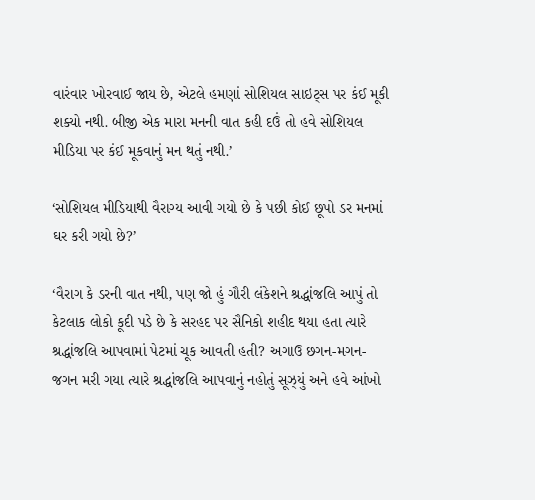વારંવાર ખોરવાઈ જાય છે, એટલે હમણાં સોશિયલ સાઇટ્સ પર કંઈ મૂકી શક્યો નથી. બીજી એક મારા મનની વાત કહી દઉં તો હવે સોશિયલ મીડિયા પર કંઈ મૂકવાનું મન થતું નથી.’

‘સોશિયલ મીડિયાથી વૈરાગ્ય આવી ગયો છે કે પછી કોઈ છૂપો ડર મનમાં ઘર કરી ગયો છે?’

‘વૈરાગ કે ડરની વાત નથી, પણ જો હું ગૌરી લંકેશને શ્રદ્ધાંજલિ આપું તો કેટલાક લોકો કૂદી પડે છે કે સરહદ પર સૈનિકો શહીદ થયા હતા ત્યારે શ્રદ્ધાંજલિ આપવામાં પેટમાં ચૂક આવતી હતી? અગાઉ છગન-મગન-જગન મરી ગયા ત્યારે શ્રદ્ધાંજલિ આપવાનું નહોતું સૂઝ્યું અને હવે આંખો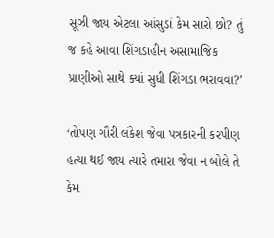સૂઝી જાય એટલા આંસુડાં કેમ સારો છો? તું જ કહે આવા શિંગડાહીન અસામાજિક પ્રાણીઓ સાથે ક્યાં સુધી શિંગડા ભરાવવા?’

‘તોપણ ગૌરી લંકેશ જેવા પત્રકારની કરપીણ હત્યા થઈ જાય ત્યારે તમારા જેવા ન બોલે તે કેમ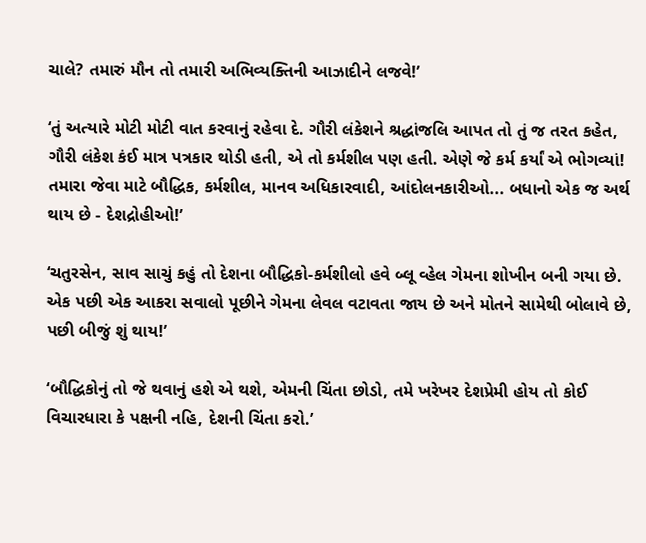ચાલે? તમારું મૌન તો તમારી અભિવ્યક્તિની આઝાદીને લજવે!’

‘તું અત્યારે મોટી મોટી વાત કરવાનું રહેવા દે. ગૌરી લંકેશને શ્રદ્ધાંજલિ આપત તો તું જ તરત કહેત, ગૌરી લંકેશ કંઈ માત્ર પત્રકાર થોડી હતી, એ તો કર્મશીલ પણ હતી. એણે જે કર્મ કર્યાં એ ભોગવ્યાં! તમારા જેવા માટે બૌદ્ધિક, કર્મશીલ, માનવ અધિકારવાદી, આંદોલનકારીઓ... બધાનો એક જ અર્થ થાય છે - દેશદ્રોહીઓ!’

‘ચતુરસેન, સાવ સાચું કહું તો દેશના બૌદ્ધિકો-કર્મશીલો હવે બ્લૂ વ્હેલ ગેમના શોખીન બની ગયા છે. એક પછી એક આકરા સવાલો પૂછીને ગેમના લેવલ વટાવતા જાય છે અને મોતને સામેથી બોલાવે છે, પછી બીજું શું થાય!’

‘બૌદ્ધિકોનું તો જે થવાનું હશે એ થશે, એમની ચિંતા છોડો, તમે ખરેખર દેશપ્રેમી હોય તો કોઈ વિચારધારા કે પક્ષની નહિ, દેશની ચિંતા કરો.’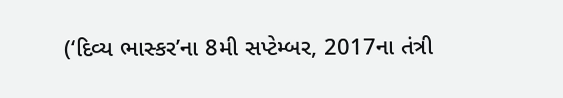(‘દિવ્ય ભાસ્કર’ના 8મી સપ્ટેમ્બર, 2017ના તંત્રી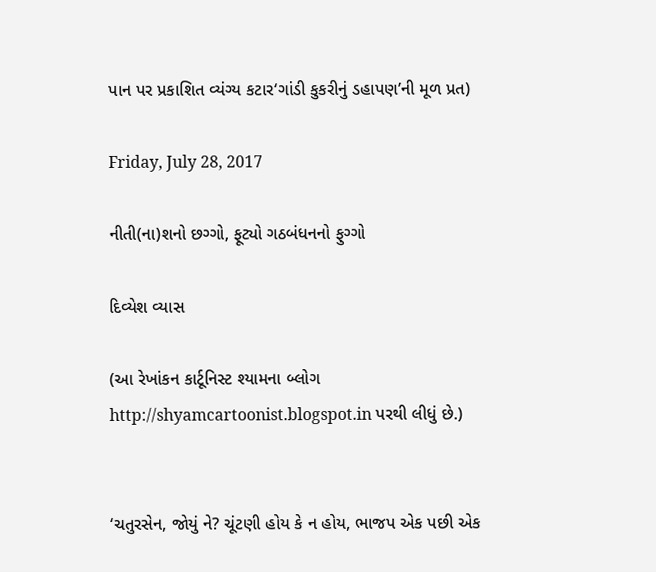પાન પર પ્રકાશિત વ્યંગ્ય કટાર‘ગાંડી કુકરીનું ડહાપણ’ની મૂળ પ્રત)

Friday, July 28, 2017

નીતી(ના)શનો છગ્ગો, ફૂટ્યો ગઠબંધનનો ફુગ્ગો

દિવ્યેશ વ્યાસ

(આ રેખાંકન કાર્ટૂનિસ્ટ શ્યામના બ્લોગ http://shyamcartoonist.blogspot.in પરથી લીધું છે.)


‘ચતુરસેન, જોયું ને? ચૂંટણી હોય કે ન હોય, ભાજપ એક પછી એક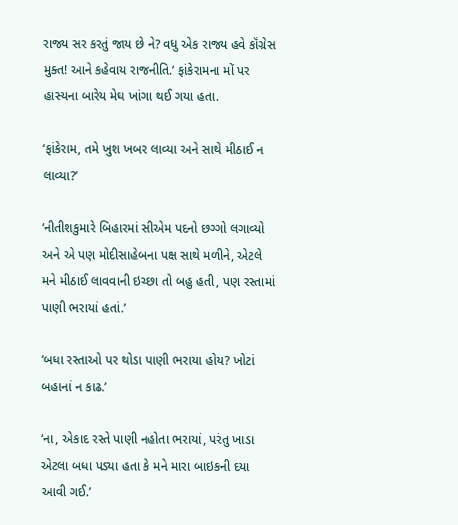રાજ્ય સર કરતું જાય છે ને? વધુ એક રાજ્ય હવે કૉંગ્રેસ મુક્ત! આને કહેવાય રાજનીતિ.’ ફાંકેરામના મોં પર હાસ્યના બારેય મેઘ ખાંગા થઈ ગયા હતા.

‘ફાંકેરામ, તમે ખુશ ખબર લાવ્યા અને સાથે મીઠાઈ ન લાવ્યા?’

‘નીતીશકુમારે બિહારમાં સીએમ પદનો છગ્ગો લગાવ્યો અને એ પણ મોદીસાહેબના પક્ષ સાથે મળીને, એટલે મને મીઠાઈ લાવવાની ઇચ્છા તો બહુ હતી, પણ રસ્તામાં પાણી ભરાયાં હતાં.’

‘બધા રસ્તાઓ પર થોડા પાણી ભરાયા હોય? ખોટાં બહાનાં ન કાઢ.’

‘ના, એકાદ રસ્તે પાણી નહોતા ભરાયાં, પરંતુ ખાડા એટલા બધા પડ્યા હતા કે મને મારા બાઇકની દયા આવી ગઈ.’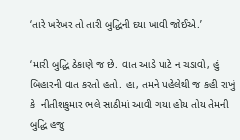‘તારે ખરેખર તો તારી બુદ્ધિની દયા ખાવી જોઈએ.’

‘મારી બુદ્ધિ ઠેકાણે જ છે. વાત આડે પાટે ન ચડાવો, હું બિહારની વાત કરતો હતો. હા, તમને પહેલેથી જ કહી રાખું કે  નીતીશકુમાર ભલે સાઠીમાં આવી ગયા હોય તોય તેમની બુદ્ધિ હજુ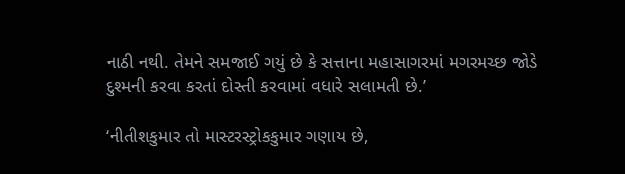નાઠી નથી. તેમને સમજાઈ ગયું છે કે સત્તાના મહાસાગરમાં મગરમચ્છ જોડે દુશ્મની કરવા કરતાં દોસ્તી કરવામાં વધારે સલામતી છે.’

‘નીતીશકુમાર તો માસ્ટરસ્ટ્રોકકુમાર ગણાય છે,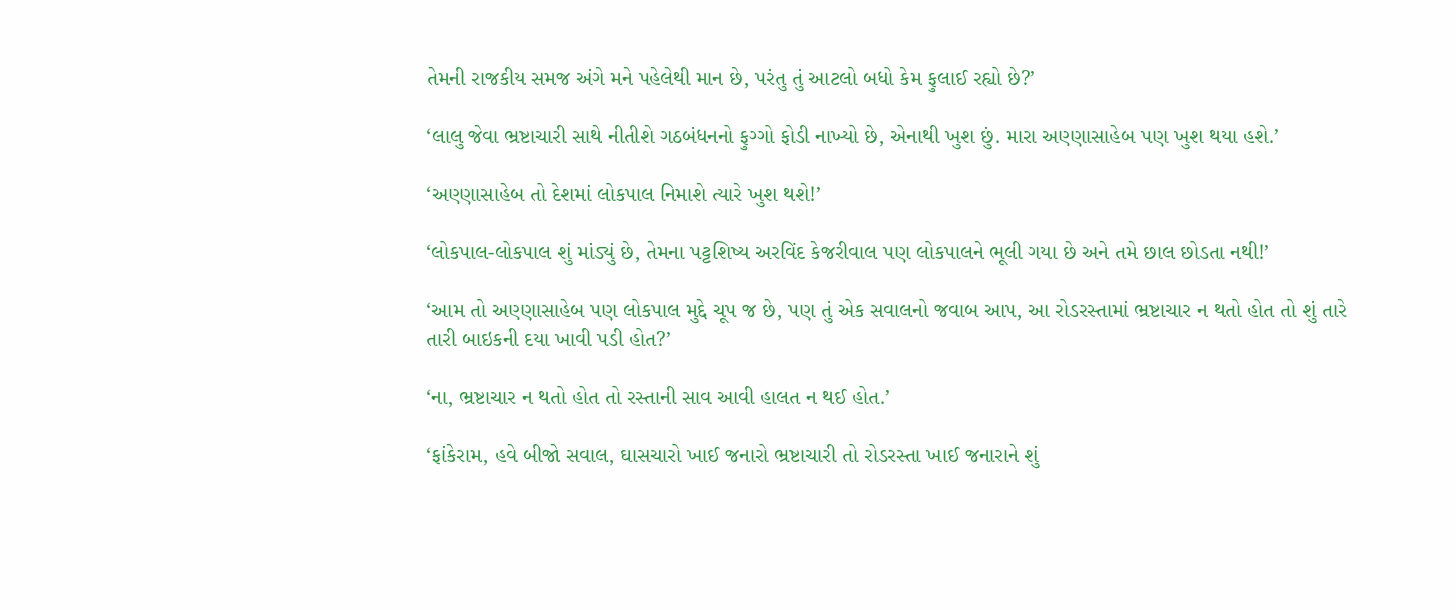તેમની રાજકીય સમજ અંગે મને પહેલેથી માન છે, પરંતુ તું આટલો બધો કેમ ફુલાઈ રહ્યો છે?’

‘લાલુ જેવા ભ્રષ્ટાચારી સાથે નીતીશે ગઠબંધનનો ફુગ્ગો ફોડી નાખ્યો છે, એનાથી ખુશ છું. મારા અણ્ણાસાહેબ પણ ખુશ થયા હશે.’

‘અણ્ણાસાહેબ તો દેશમાં લોકપાલ નિમાશે ત્યારે ખુશ થશે!’

‘લોકપાલ-લોકપાલ શું માંડ્યું છે, તેમના પટ્ટશિષ્ય અરવિંદ કેજરીવાલ પણ લોકપાલને ભૂલી ગયા છે અને તમે છાલ છોડતા નથી!’

‘આમ તો અણ્ણાસાહેબ પણ લોકપાલ મુદ્દે ચૂપ જ છે, પણ તું એક સવાલનો જવાબ આપ, આ રોડરસ્તામાં ભ્રષ્ટાચાર ન થતો હોત તો શું તારે તારી બાઇકની દયા ખાવી પડી હોત?’

‘ના, ભ્રષ્ટાચાર ન થતો હોત તો રસ્તાની સાવ આવી હાલત ન થઈ હોત.’

‘ફાંકેરામ, હવે બીજો સવાલ, ઘાસચારો ખાઈ જનારો ભ્રષ્ટાચારી તો રોડરસ્તા ખાઈ જનારાને શું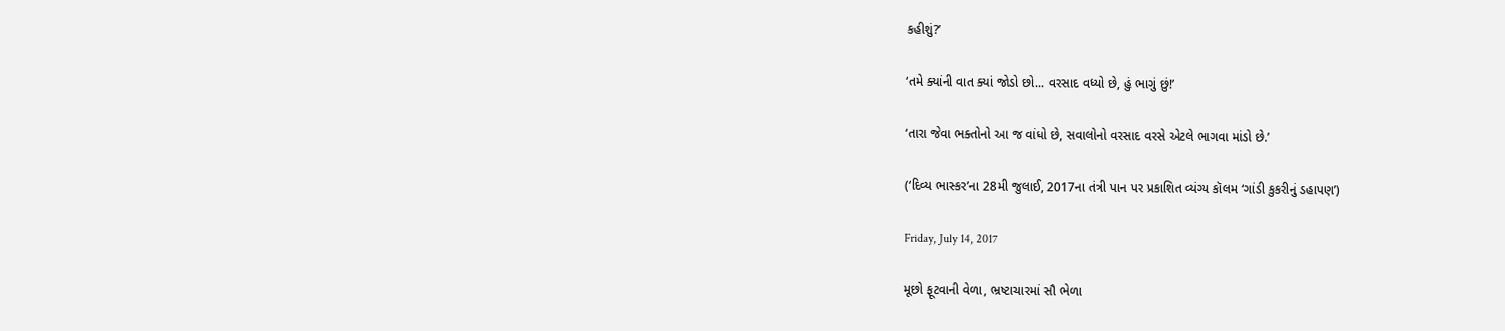કહીશું?’

‘તમે ક્યાંની વાત ક્યાં જોડો છો... વરસાદ વધ્યો છે, હું ભાગું છું!’

‘તારા જેવા ભક્તોનો આ જ વાંધો છે, સવાલોનો વરસાદ વરસે એટલે ભાગવા માંડો છે.’

(‘દિવ્ય ભાસ્કર’ના 28મી જુલાઈ, 2017ના તંત્રી પાન પર પ્રકાશિત વ્યંગ્ય કૉલમ ‘ગાંડી કુકરીનું ડહાપણ’)

Friday, July 14, 2017

મૂછો ફૂટવાની વેળા, ભ્રષ્ટાચારમાં સૌ ભેળા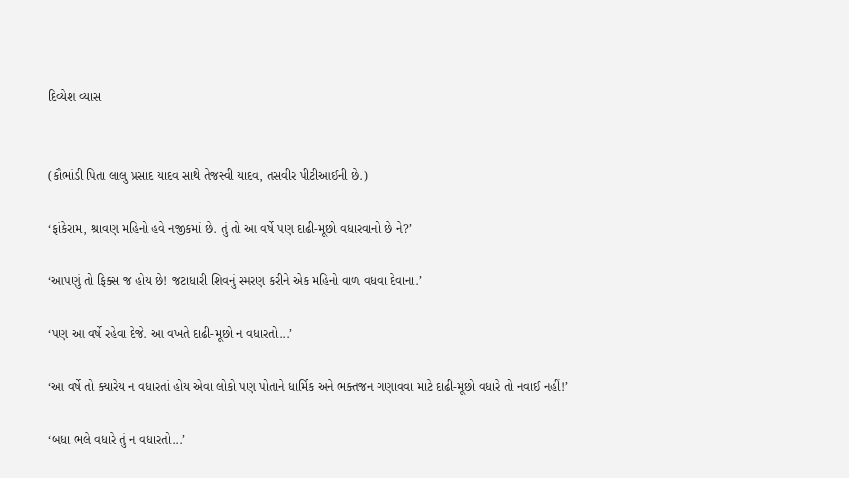દિવ્યેશ વ્યાસ


(કૌભાંડી પિતા લાલુ પ્રસાદ યાદવ સાથે તેજસ્વી યાદવ, તસવીર પીટીઆઈની છે.)

‘ફાંકેરામ, શ્રાવણ મહિનો હવે નજીકમાં છે. તું તો આ વર્ષે પણ દાઢી-મૂછો વધારવાનો છે ને?’

‘આપણું તો ફિક્સ જ હોય છે! જટાધારી શિવનું સ્મરણ કરીને એક મહિનો વાળ વધવા દેવાના.’

‘પણ આ વર્ષે રહેવા દેજે. આ વખતે દાઢી-મૂછો ન વધારતો...’

‘આ વર્ષે તો ક્યારેય ન વધારતાં હોય એવા લોકો પણ પોતાને ધાર્મિક અને ભક્તજન ગણાવવા માટે દાઢી-મૂછો વધારે તો નવાઈ નહીં!’

‘બધા ભલે વધારે તું ન વધારતો...’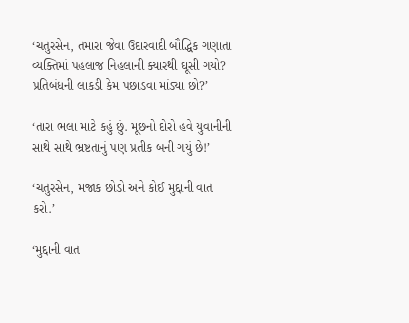‘ચતુરસેન, તમારા જેવા ઉદારવાદી બૌદ્ધિક ગણાતા વ્યક્તિમાં પહલાજ નિહલાની ક્યારથી ઘૂસી ગયો? પ્રતિબંધની લાકડી કેમ પછાડવા માંડ્યા છો?’

‘તારા ભલા માટે કહું છું. મૂછનો દોરો હવે યુવાનીની સાથે સાથે ભ્રષ્ટતાનું પણ પ્રતીક બની ગયું છે!’

‘ચતુરસેન, મજાક છોડો અને કોઈ મુદ્દાની વાત કરો.’

‘મુદ્દાની વાત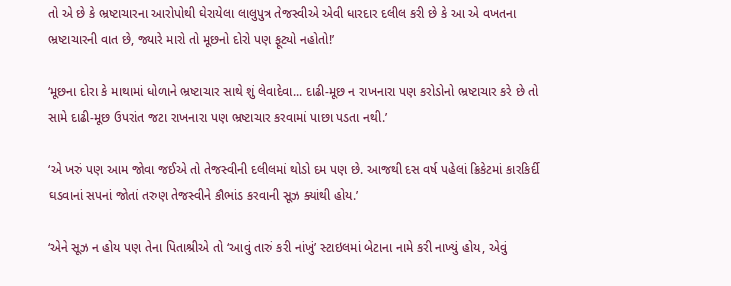તો એ છે કે ભ્રષ્ટાચારના આરોપોથી ઘેરાયેલા લાલુપુત્ર તેજસ્વીએ એવી ધારદાર દલીલ કરી છે કે આ એ વખતના ભ્રષ્ટાચારની વાત છે, જ્યારે મારો તો મૂછનો દોરો પણ ફૂટ્યો નહોતો!’

‘મૂછના દોરા કે માથામાં ધોળાને ભ્રષ્ટાચાર સાથે શું લેવાદેવા... દાઢી-મૂછ ન રાખનારા પણ કરોડોનો ભ્રષ્ટાચાર કરે છે તો સામે દાઢી-મૂછ ઉપરાંત જટા રાખનારા પણ ભ્રષ્ટાચાર કરવામાં પાછા પડતા નથી.’

‘એ ખરું પણ આમ જોવા જઈએ તો તેજસ્વીની દલીલમાં થોડો દમ પણ છે. આજથી દસ વર્ષ પહેલાં ક્રિકેટમાં કારકિર્દી ઘડવાનાં સપનાં જોતાં તરુણ તેજસ્વીને કૌભાંડ કરવાની સૂઝ ક્યાંથી હોય.’

‘એને સૂઝ ન હોય પણ તેના પિતાશ્રીએ તો ‘આવું તારું કરી નાંખું’ સ્ટાઇલમાં બેટાના નામે કરી નાખ્યું હોય, એવું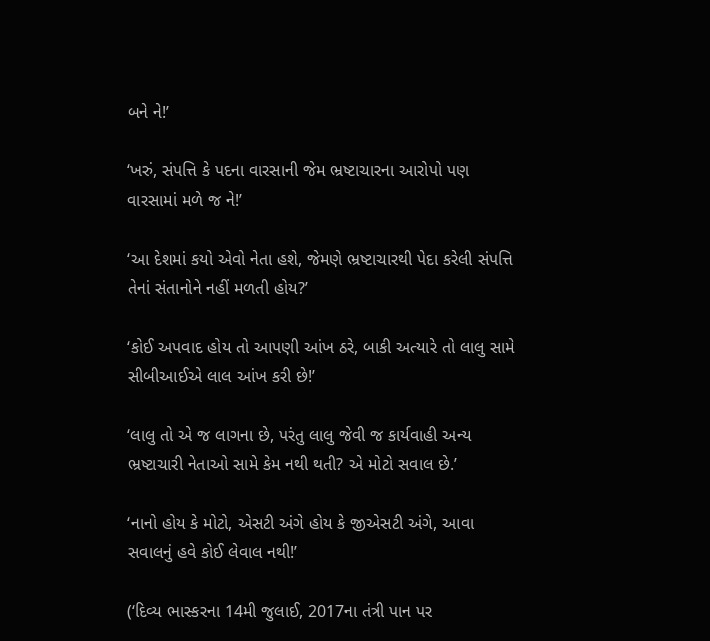બને ને!’

‘ખરું, સંપત્તિ કે પદના વારસાની જેમ ભ્રષ્ટાચારના આરોપો પણ વારસામાં મળે જ ને!’

‘આ દેશમાં કયો એવો નેતા હશે, જેમણે ભ્રષ્ટાચારથી પેદા કરેલી સંપત્તિ તેનાં સંતાનોને નહીં મળતી હોય?’

‘કોઈ અપવાદ હોય તો આપણી આંખ ઠરે, બાકી અત્યારે તો લાલુ સામે સીબીઆઈએ લાલ આંખ કરી છે!’

‘લાલુ તો એ જ લાગના છે, પરંતુ લાલુ જેવી જ કાર્યવાહી અન્ય ભ્રષ્ટાચારી નેતાઓ સામે કેમ નથી થતી? એ મોટો સવાલ છે.’

‘નાનો હોય કે મોટો, એસટી અંગે હોય કે જીએસટી અંગે, આવા સવાલનું હવે કોઈ લેવાલ નથી!’

(‘દિવ્ય ભાસ્કરના 14મી જુલાઈ, 2017ના તંત્રી પાન પર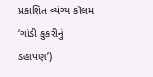પ્રકાશિત વ્યંગ્ય કૉલમ ‘ગાંડી કુકરીનું ડહાપણ’)